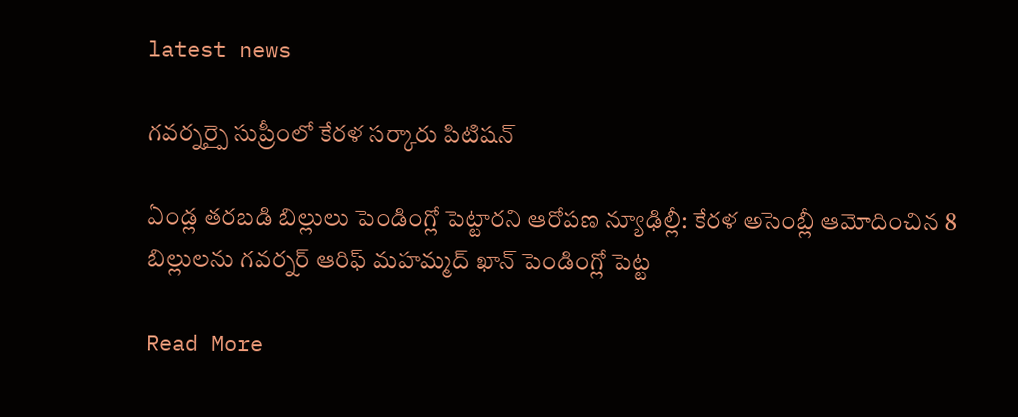latest news

గవర్నర్పై సుప్రీంలో కేరళ సర్కారు పిటిషన్

ఏండ్ల తరబడి బిల్లులు పెండింగ్లో పెట్టారని ఆరోపణ న్యూఢిల్లీ: కేరళ అసెంబ్లీ ఆమోదించిన 8 బిల్లులను గవర్నర్ ఆరిఫ్ మహమ్మద్ ఖాన్ పెండింగ్లో పెట్ట

Read More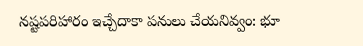నష్టపరిహారం ఇచ్చేదాకా పనులు చేయనివ్వం: భూ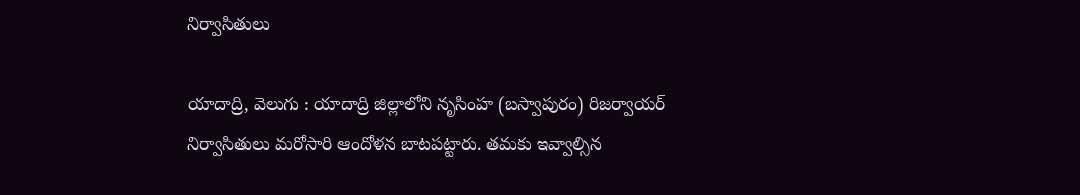నిర్వాసితులు

యాదాద్రి, వెలుగు : యాదాద్రి జిల్లాలోని నృసింహ (బస్వాపురం) రిజర్వాయర్ నిర్వాసితులు మరోసారి ఆందోళన బాటపట్టారు. తమకు ఇవ్వాల్సిన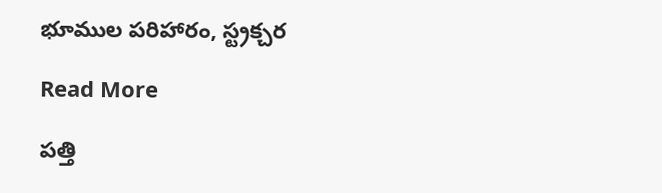భూముల పరిహారం, స్ట్రక్చర

Read More

పత్తి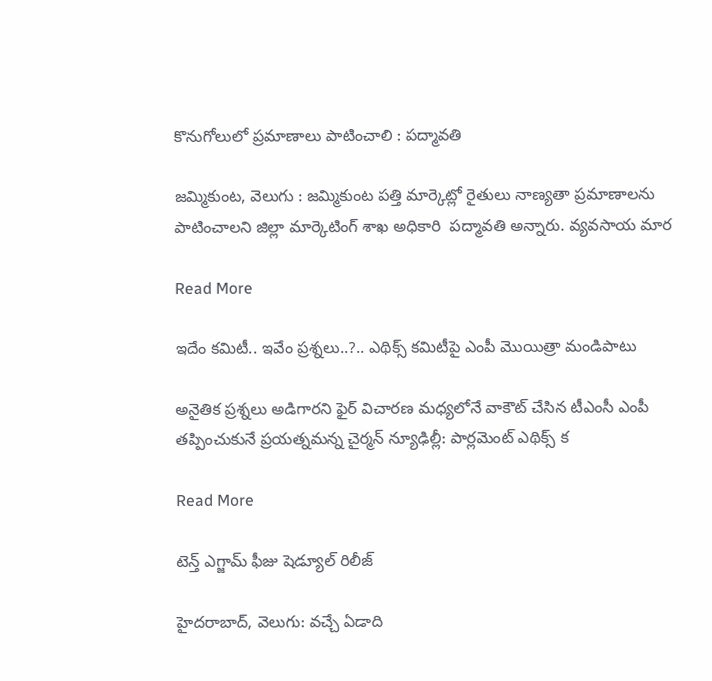కొనుగోలులో ప్రమాణాలు పాటించాలి : పద్మావతి

జమ్మికుంట, వెలుగు : జమ్మికుంట పత్తి మార్కెట్లో రైతులు నాణ్యతా ప్రమాణాలను పాటించాలని జిల్లా మార్కెటింగ్ శాఖ అధికారి  పద్మావతి అన్నారు. వ్యవసాయ మార

Read More

ఇదేం కమిటీ.. ఇవేం ప్రశ్నలు..?.. ఎథిక్స్ కమిటీపై ఎంపీ మొయిత్రా మండిపాటు

అనైతిక ప్రశ్నలు అడిగారని ఫైర్ విచారణ మధ్యలోనే వాకౌట్ చేసిన టీఎంసీ ఎంపీ తప్పించుకునే ప్రయత్నమన్న చైర్మన్ న్యూఢిల్లీ: పార్లమెంట్ ఎథిక్స్ క

Read More

టెన్త్ ఎగ్జామ్ ఫీజు షెడ్యూల్ రిలీజ్

హైదరాబాద్, వెలుగు: వచ్చే ఏడాది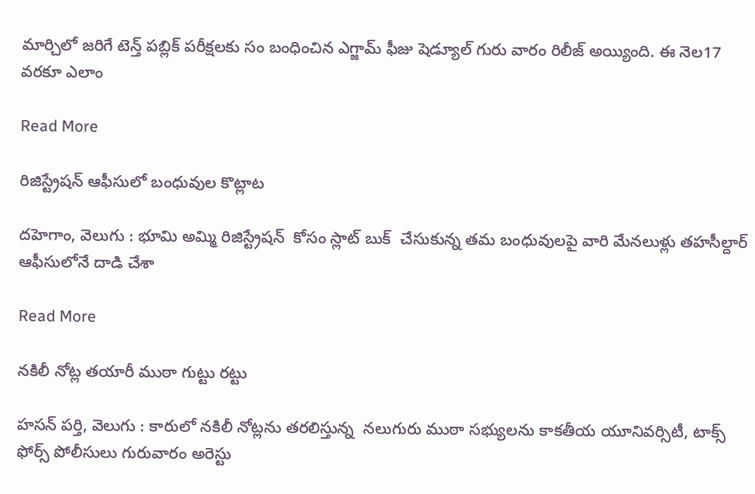మార్చిలో జరిగే టెన్త్ పబ్లిక్ పరీక్షలకు సం బంధించిన ఎగ్జామ్ ఫీజు షెడ్యూల్ గురు వారం రిలీజ్ అయ్యింది. ఈ నెల17 వరకూ ఎలాం

Read More

రిజిస్ట్రేషన్ ఆఫీసులో బంధువుల కొట్లాట

దహెగాం, వెలుగు : భూమి అమ్మి రిజిస్ట్రేషన్  కోసం స్లాట్ బుక్  చేసుకున్న తమ బంధువులపై వారి మేనలుళ్లు తహసీల్దార్  ఆఫీసులోనే దాడి చేశా

Read More

నకిలీ నోట్ల తయారీ ముఠా గుట్టు రట్టు

హసన్ పర్తి, వెలుగు : కారులో నకిలీ నోట్లను తరలిస్తున్న  నలుగురు ముఠా సభ్యులను కాకతీయ యూనివర్సిటీ, టాక్స్ ఫోర్స్ పోలీసులు గురువారం అరెస్టు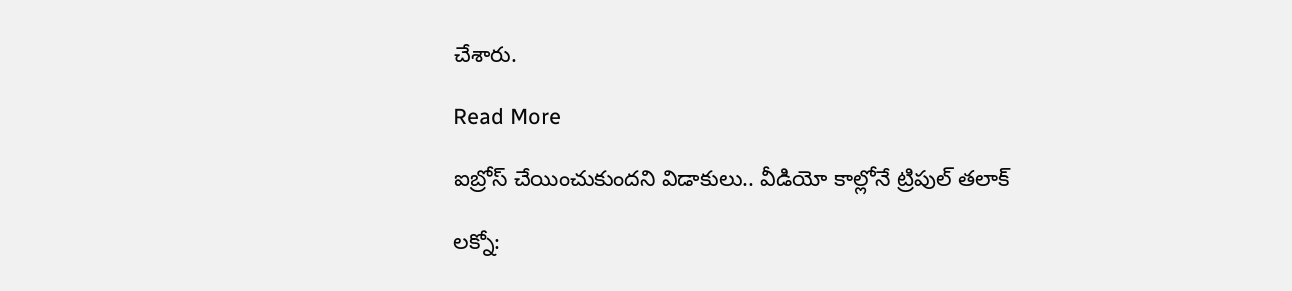చేశారు.

Read More

ఐబ్రోస్ చేయించుకుందని విడాకులు.. వీడియో కాల్లోనే ట్రిపుల్ తలాక్

లక్నో: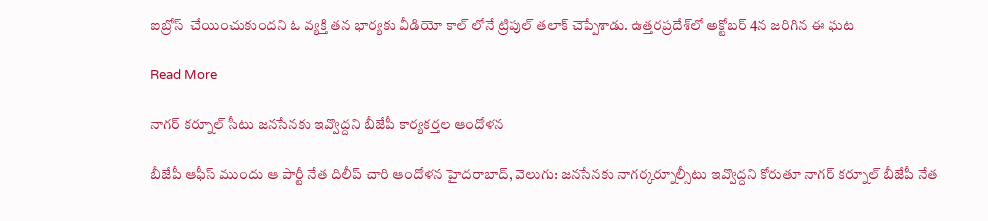ఐబ్రోస్  చేయించుకుందని ఓ వ్యక్తి తన భార్యకు వీడియో కాల్ లోనే ట్రిపుల్ తలాక్ చెప్పేశాడు. ఉత్తరప్రదేశ్‌‌లో అక్టోబర్ 4న జరిగిన ఈ ఘట

Read More

నాగర్ కర్నూల్ సీటు జనసేనకు ఇవ్వొద్దని బీజేపీ కార్యకర్తల ఆందోళన

బీజేపీ ఆఫీస్ ముందు ఆ పార్టీ నేత దిలీప్ చారి ఆందోళన హైదరాబాద్, వెలుగు: జనసేనకు నాగర్కర్నూల్సీటు ఇవ్వొద్దని కోరుతూ నాగర్ కర్నూల్ బీజేపీ నేత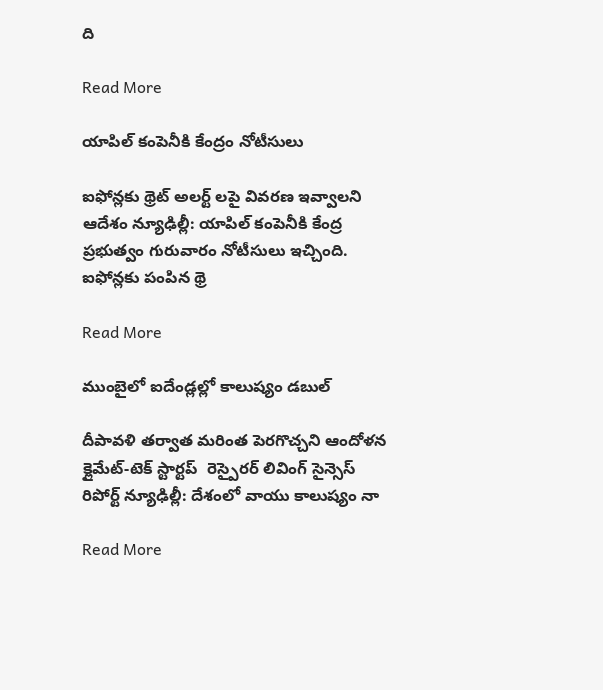ది

Read More

యాపిల్ కంపెనీకి కేంద్రం నోటీసులు

ఐఫోన్లకు థ్రెట్ అలర్ట్ లపై వివరణ ఇవ్వాలని ఆదేశం న్యూఢిల్లీ: యాపిల్ కంపెనీకి కేంద్ర ప్రభుత్వం గురువారం నోటీసులు ఇచ్చింది. ఐఫోన్లకు పంపిన థ్రె

Read More

ముంబైలో ఐదేండ్లల్లో కాలుష్యం డబుల్

దీపావళి తర్వాత మరింత పెరగొచ్చని ఆందోళన క్లైమేట్-టెక్ స్టార్టప్  రెస్పైరర్ లివింగ్ సైన్సెస్ రిపోర్ట్ న్యూఢిల్లీ: దేశంలో వాయు కాలుష్యం నా

Read More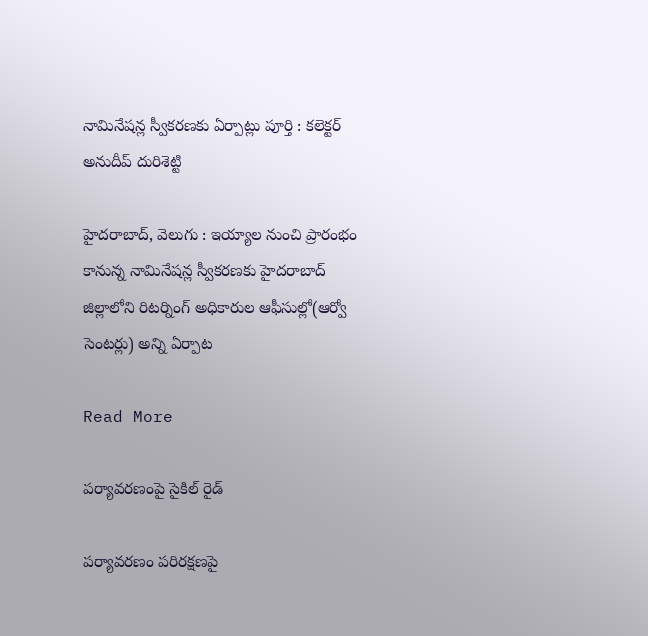నామినేషన్ల స్వీకరణకు ఏర్పాట్లు పూర్తి : కలెక్టర్ అనుదీప్ దురిశెట్టి

హైదరాబాద్, వెలుగు : ఇయ్యాల నుంచి ప్రారంభం కానున్న నామినేషన్ల స్వీకరణకు హైదరాబాద్ జిల్లాలోని రిటర్నింగ్ అధికారుల ఆఫీసుల్లో(ఆర్వో సెంటర్లు) అన్ని ఏర్పాట

Read More

పర్యావరణంపై సైకిల్ రైడ్

పర్యావరణం పరిరక్షణపై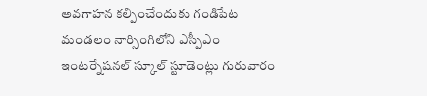అవగాహన కల్పించేందుకు గండిపేట మండలం నార్సింగిలోని ఎస్పీఎం ఇంటర్నేషనల్ స్కూల్ స్టూడెంట్లు గురువారం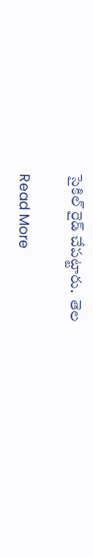సైకిల్ రైడ్ చేపట్టారు.  తెల

Read More